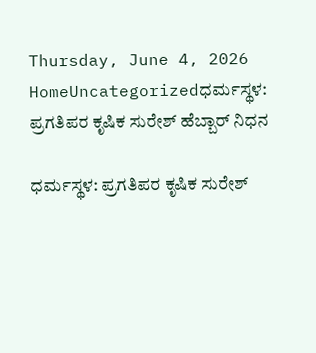Thursday, June 4, 2026
HomeUncategorizedಧರ್ಮಸ್ಥಳ: ಪ್ರಗತಿಪರ ಕೃಷಿಕ ಸುರೇಶ್ ಹೆಬ್ಬಾರ್ ನಿಧನ

ಧರ್ಮಸ್ಥಳ: ಪ್ರಗತಿಪರ ಕೃಷಿಕ ಸುರೇಶ್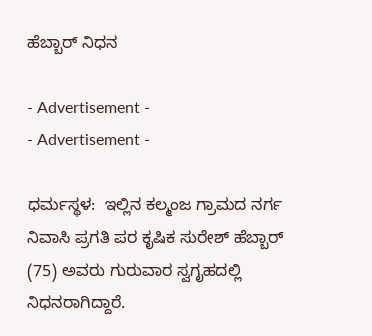ಹೆಬ್ಬಾರ್ ನಿಧನ

- Advertisement -
- Advertisement -

ಧರ್ಮಸ್ಥಳ:  ಇಲ್ಲಿನ ಕಲ್ಮಂಜ ಗ್ರಾಮದ ನರ್ಗ ನಿವಾಸಿ ಪ್ರಗತಿ ಪರ ಕೃಷಿಕ ಸುರೇಶ್ ಹೆಬ್ಬಾರ್ (75) ಅವರು ಗುರುವಾರ ಸ್ವಗೃಹದಲ್ಲಿ ನಿಧನರಾಗಿದ್ದಾರೆ.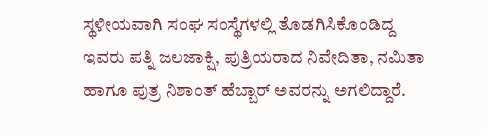ಸ್ಥಳೀಯವಾಗಿ ಸಂಘ ಸಂಸ್ಥೆಗಳಲ್ಲಿ ತೊಡಗಿಸಿಕೊಂಡಿದ್ದ ಇವರು ಪತ್ನಿ ಜಲಜಾಕ್ಷಿ, ಪುತ್ರಿಯರಾದ ನಿವೇದಿತಾ, ನಮಿತಾ ಹಾಗೂ ಪುತ್ರ ನಿಶಾಂತ್ ಹೆಬ್ಬಾರ್ ಅವರನ್ನು ಅಗಲಿದ್ದಾರೆ.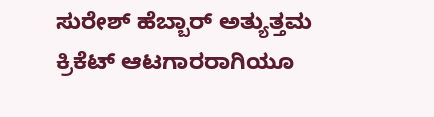ಸುರೇಶ್ ಹೆಬ್ಬಾರ್ ಅತ್ಯುತ್ತಮ ಕ್ರಿಕೆಟ್ ಆಟಗಾರರಾಗಿಯೂ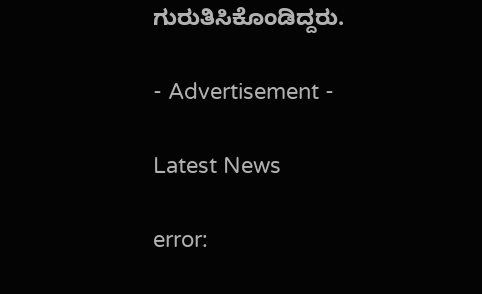ಗುರುತಿಸಿಕೊಂಡಿದ್ದರು.

- Advertisement -

Latest News

error: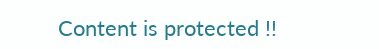Content is protected !!